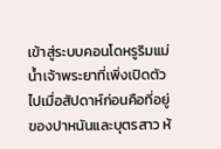เข้าสู่ระบบคอนโดหรูริมแม่น้ำเจ้าพระยาที่เพิ่งเปิดตัวไปเมื่อสัปดาห์ก่อนคือที่อยู่ของปาหนันและบุตรสาว ห้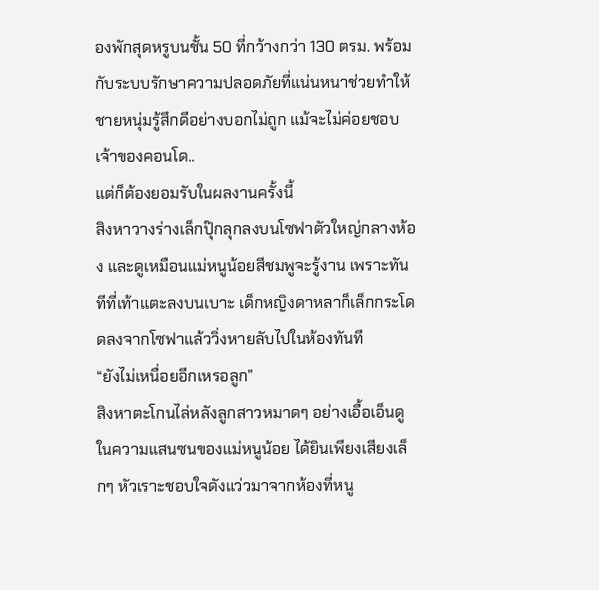องพักสุดหรูบนชั้น 50 ที่กว้างกว่า 130 ตรม. พร้อมกับระบบรักษาความปลอดภัยที่แน่นหนาช่วยทำให้ชายหนุ่มรู้สึกดีอย่างบอกไม่ถูก แม้จะไม่ค่อยชอบเจ้าของคอนโด..
แต่ก็ต้องยอมรับในผลงานครั้งนี้
สิงหาวางร่างเล็กปุ๊กลุกลงบนโซฟาตัวใหญ่กลางห้อง และดูเหมือนแม่หนูน้อยสีชมพูจะรู้งาน เพราะทันทีที่เท้าแตะลงบนเบาะ เด็กหญิงดาหลาก็เล็กกระโดดลงจากโซฟาแล้ววิ่งหายลับไปในห้องทันที
“ยังไม่เหนื่อยอีกเหรอลูก”
สิงหาตะโกนไล่หลังลูกสาวหมาดๆ อย่างเอื้อเอ็นดูในความแสนซนของแม่หนูน้อย ได้ยินเพียงเสียงเล็กๆ หัวเราะชอบใจดังแว่วมาจากห้องที่หนู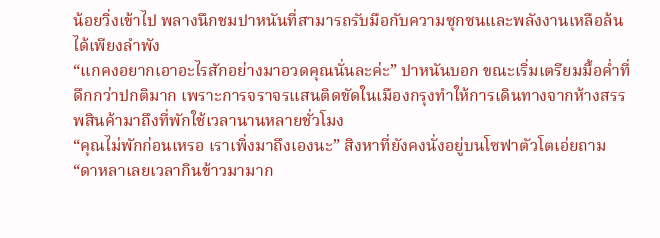น้อยวิ่งเข้าไป พลางนึกชมปาหนันที่สามารถรับมือกับความซุกซนและพลังงานเหลือล้นได้เพียงลำพัง
“แกคงอยากเอาอะไรสักอย่างมาอวดคุณนั่นละค่ะ” ปาหนันบอก ขณะเริ่มเตรียมมื้อค่ำที่ดึกกว่าปกติมาก เพราะการจราจรแสนติดขัดในเมืองกรุงทำให้การเดินทางจากห้างสรรพสินค้ามาถึงที่พักใช้เวลานานหลายชั่วโมง
“คุณไม่พักก่อนเหรอ เราเพิ่งมาถึงเองนะ” สิงหาที่ยังคงนั่งอยู่บนโซฟาตัวโตเอ่ยถาม
“ดาหลาเลยเวลากินข้าวมามาก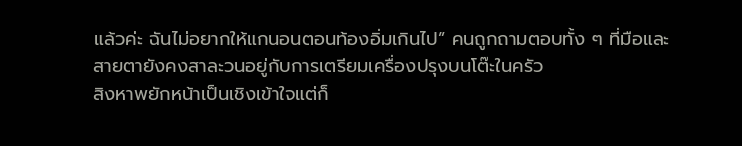แล้วค่ะ ฉันไม่อยากให้แกนอนตอนท้องอิ่มเกินไป” คนถูกถามตอบทั้ง ๆ ที่มือและสายตายังคงสาละวนอยู่กับการเตรียมเครื่องปรุงบนโต๊ะในครัว
สิงหาพยักหน้าเป็นเชิงเข้าใจแต่ก็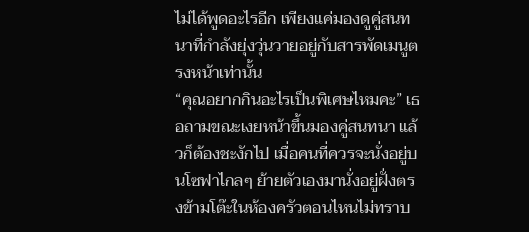ไม่ได้พูดอะไรอีก เพียงแค่มองดูคู่สนทนาที่กำลังยุ่งวุ่นวายอยู่กับสารพัดเมนูตรงหน้าเท่านั้น
“คุณอยากกินอะไรเป็นพิเศษไหมคะ” เธอถามขณะเงยหน้าขึ้นมองคู่สนทนา แล้วก็ต้องชะงักไป เมื่อคนที่ควรจะนั่งอยู่บนโซฟาไกลๆ ย้ายตัวเองมานั่งอยู่ฝั่งตรงข้ามโต๊ะในห้องครัวตอนไหนไม่ทราบ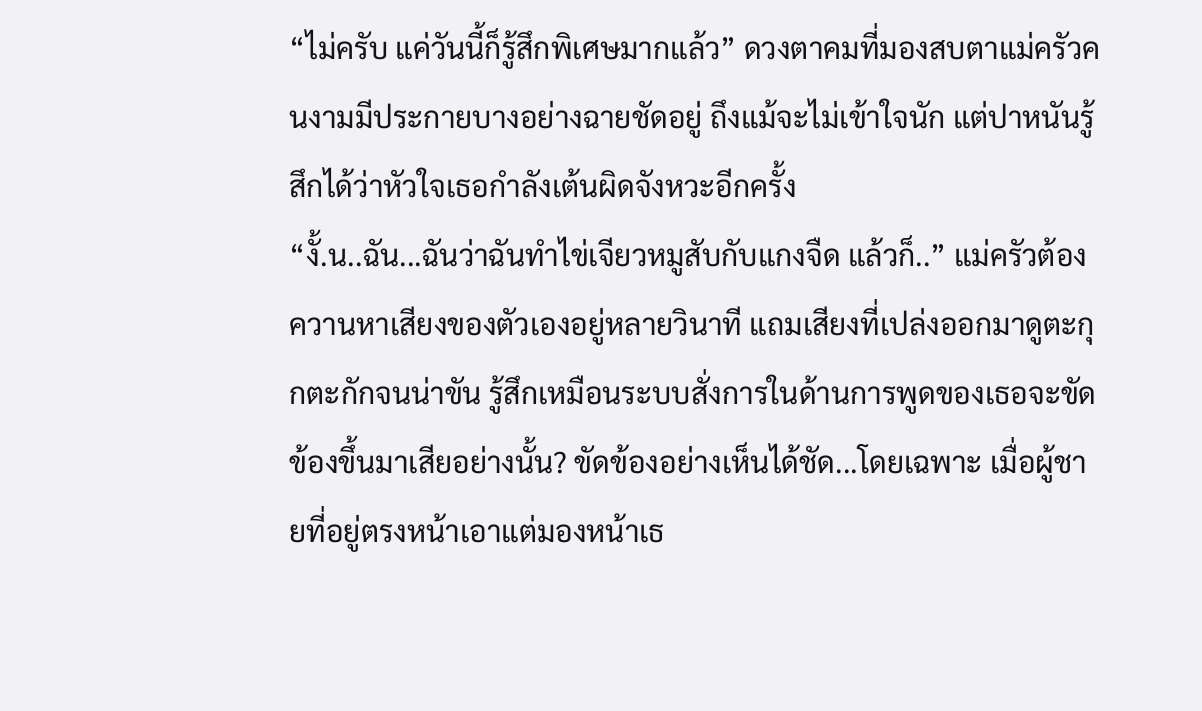“ไม่ครับ แค่วันนี้ก็รู้สึกพิเศษมากแล้ว” ดวงตาคมที่มองสบตาแม่ครัวคนงามมีประกายบางอย่างฉายชัดอยู่ ถึงแม้จะไม่เข้าใจนัก แต่ปาหนันรู้สึกได้ว่าหัวใจเธอกำลังเต้นผิดจังหวะอีกครั้ง
“งั้.น..ฉัน...ฉันว่าฉันทำไข่เจียวหมูสับกับแกงจืด แล้วก็..” แม่ครัวต้องควานหาเสียงของตัวเองอยู่หลายวินาที แถมเสียงที่เปล่งออกมาดูตะกุกตะกักจนน่าขัน รู้สึกเหมือนระบบสั่งการในด้านการพูดของเธอจะขัดข้องขึ้นมาเสียอย่างนั้น? ขัดข้องอย่างเห็นได้ชัด...โดยเฉพาะ เมื่อผู้ชายที่อยู่ตรงหน้าเอาแต่มองหน้าเธ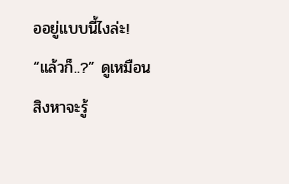ออยู่แบบนี้ไงล่ะ!
“แล้วก็..?” ดูเหมือนสิงหาจะรู้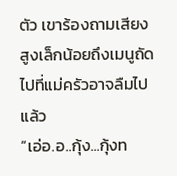ตัว เขาร้องถามเสียงสูงเล็กน้อยถึงเมนูถัดไปที่แม่ครัวอาจลืมไปแล้ว
“เอ่อ.อ..กุ้ง...กุ้งท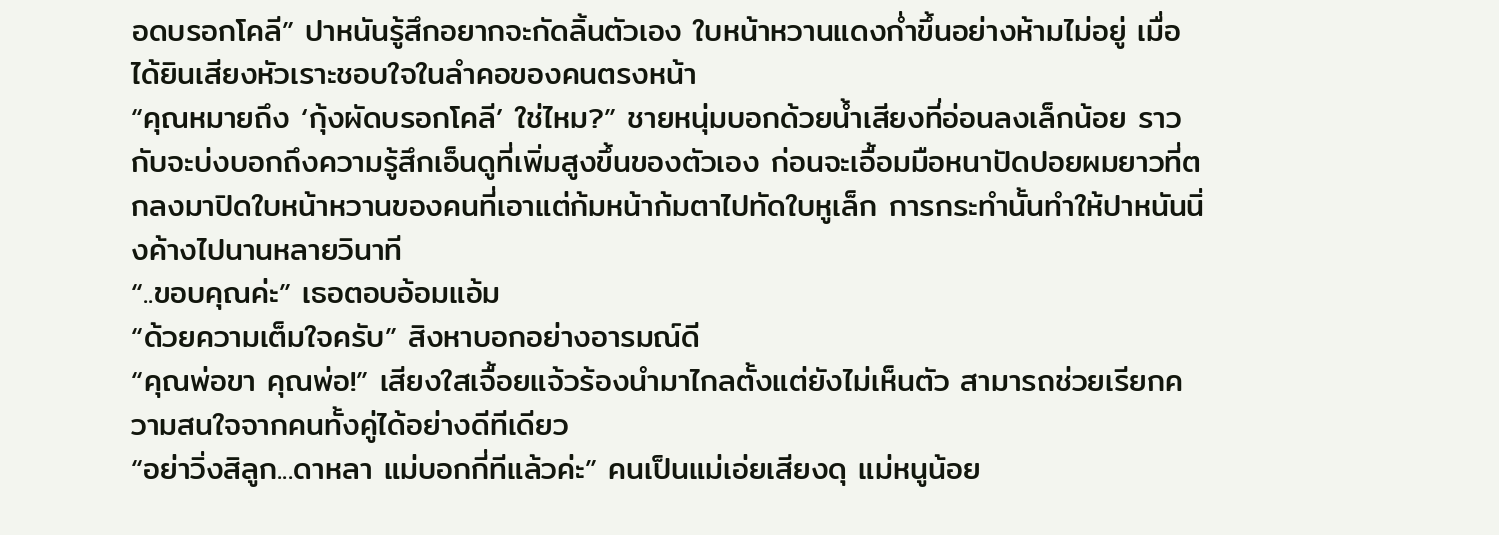อดบรอกโคลี” ปาหนันรู้สึกอยากจะกัดลิ้นตัวเอง ใบหน้าหวานแดงก่ำขึ้นอย่างห้ามไม่อยู่ เมื่อได้ยินเสียงหัวเราะชอบใจในลำคอของคนตรงหน้า
“คุณหมายถึง ‘กุ้งผัดบรอกโคลี’ ใช่ไหม?” ชายหนุ่มบอกด้วยน้ำเสียงที่อ่อนลงเล็กน้อย ราวกับจะบ่งบอกถึงความรู้สึกเอ็นดูที่เพิ่มสูงขึ้นของตัวเอง ก่อนจะเอื้อมมือหนาปัดปอยผมยาวที่ตกลงมาปิดใบหน้าหวานของคนที่เอาแต่ก้มหน้าก้มตาไปทัดใบหูเล็ก การกระทำนั้นทำให้ปาหนันนิ่งค้างไปนานหลายวินาที
“..ขอบคุณค่ะ” เธอตอบอ้อมแอ้ม
“ด้วยความเต็มใจครับ” สิงหาบอกอย่างอารมณ์ดี
“คุณพ่อขา คุณพ่อ!” เสียงใสเจื้อยแจ้วร้องนำมาไกลตั้งแต่ยังไม่เห็นตัว สามารถช่วยเรียกความสนใจจากคนทั้งคู่ได้อย่างดีทีเดียว
“อย่าวิ่งสิลูก...ดาหลา แม่บอกกี่ทีแล้วค่ะ” คนเป็นแม่เอ่ยเสียงดุ แม่หนูน้อย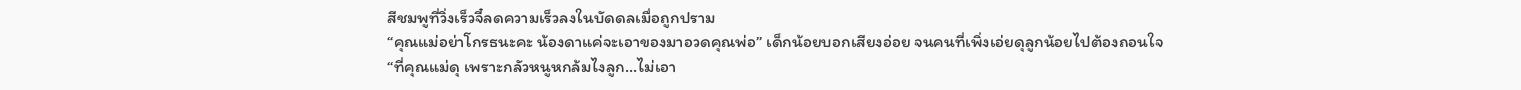สีชมพูที่วิ่งเร็วจี๋ลดความเร็วลงในบัดดลเมื่อถูกปราม
“คุณแม่อย่าโกรธนะคะ น้องดาแค่จะเอาของมาอวดคุณพ่อ” เด็กน้อยบอกเสียงอ่อย จนคนที่เพิ่งเอ่ยดุลูกน้อยไปต้องถอนใจ
“ที่คุณแม่ดุ เพราะกลัวหนูหกล้มไงลูก...ไม่เอา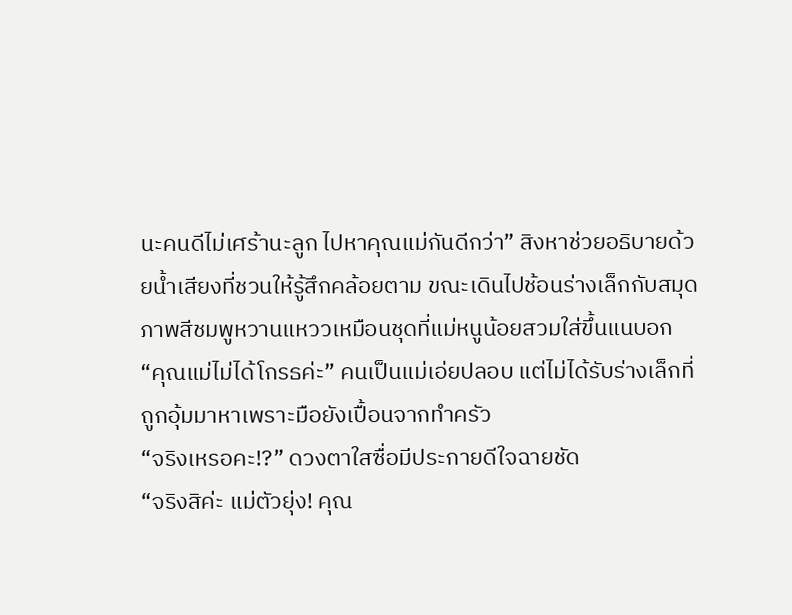นะคนดีไม่เศร้านะลูก ไปหาคุณแม่กันดีกว่า” สิงหาช่วยอธิบายด้วยน้ำเสียงที่ชวนให้รู้สึกคล้อยตาม ขณะเดินไปช้อนร่างเล็กกับสมุดภาพสีชมพูหวานแหววเหมือนชุดที่แม่หนูน้อยสวมใส่ขึ้นแนบอก
“คุณแม่ไม่ได้โกรธค่ะ” คนเป็นแม่เอ่ยปลอบ แต่ไม่ได้รับร่างเล็กที่ถูกอุ้มมาหาเพราะมือยังเปื้อนจากทำครัว
“จริงเหรอคะ!?” ดวงตาใสซื่อมีประกายดีใจฉายชัด
“จริงสิค่ะ แม่ตัวยุ่ง! คุณ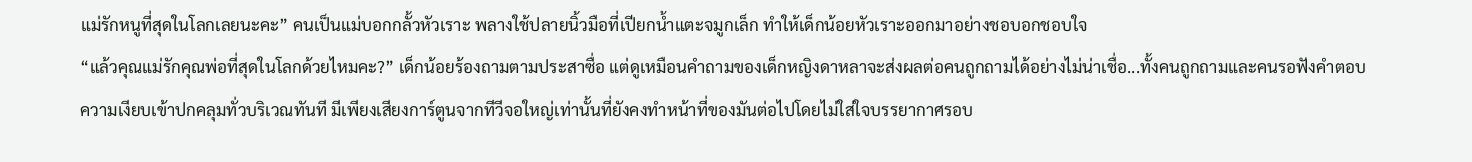แม่รักหนูที่สุดในโลกเลยนะคะ” คนเป็นแม่บอกกลั้วหัวเราะ พลางใช้ปลายนิ้วมือที่เปียกน้ำแตะจมูกเล็ก ทำให้เด็กน้อยหัวเราะออกมาอย่างชอบอกชอบใจ
“แล้วคุณแม่รักคุณพ่อที่สุดในโลกด้วยไหมคะ?” เด็กน้อยร้องถามตามประสาซื่อ แต่ดูเหมือนคำถามของเด็กหญิงดาหลาจะส่งผลต่อคนถูกถามได้อย่างไม่น่าเชื่อ...ทั้งคนถูกถามและคนรอฟังคำตอบ
ความเงียบเข้าปกคลุมทั่วบริเวณทันที มีเพียงเสียงการ์ตูนจากทีวีจอใหญ่เท่านั้นที่ยังคงทำหน้าที่ของมันต่อไปโดยไม่ใส่ใจบรรยากาศรอบ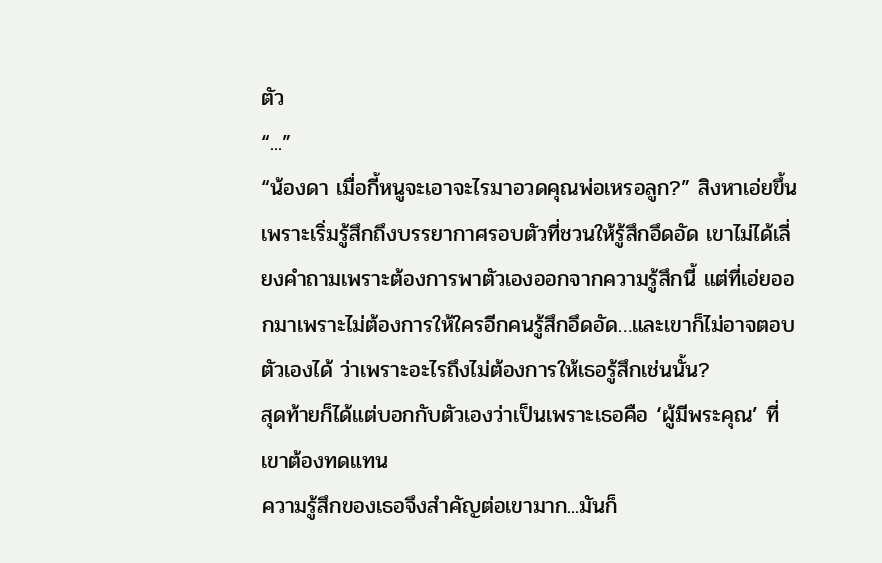ตัว
“...”
“น้องดา เมื่อกี้หนูจะเอาจะไรมาอวดคุณพ่อเหรอลูก?” สิงหาเอ่ยขึ้น เพราะเริ่มรู้สึกถึงบรรยากาศรอบตัวที่ชวนให้รู้สึกอึดอัด เขาไม่ได้เลี่ยงคำถามเพราะต้องการพาตัวเองออกจากความรู้สึกนี้ แต่ที่เอ่ยออกมาเพราะไม่ต้องการให้ใครอีกคนรู้สึกอึดอัด…และเขาก็ไม่อาจตอบตัวเองได้ ว่าเพราะอะไรถึงไม่ต้องการให้เธอรู้สึกเช่นนั้น?
สุดท้ายก็ได้แต่บอกกับตัวเองว่าเป็นเพราะเธอคือ ‘ผู้มีพระคุณ’ ที่เขาต้องทดแทน
ความรู้สึกของเธอจึงสำคัญต่อเขามาก...มันก็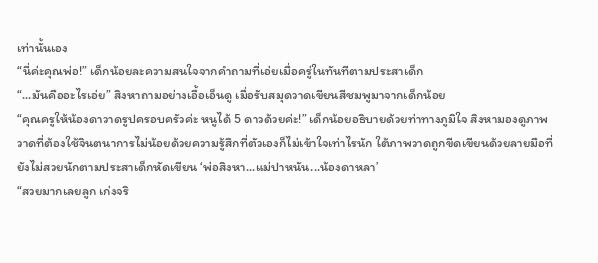เท่านั้นเอง
“นี่ค่ะคุณพ่อ!” เด็กน้อยละความสนใจจากคำถามที่เอ่ยเมื่อครู่ในทันทีตามประสาเด็ก
“...มันคืออะไรเอ่ย” สิงหาถามอย่างเอื้อเอ็นดู เมื่อรับสมุดวาดเขียนสีชมพูมาจากเด็กน้อย
“คุณครูให้น้องดาวาดรูปครอบครัวค่ะ หนูได้ 5 ดาวด้วยค่ะ!” เด็กน้อยอธิบายด้วยท่าทางภูมิใจ สิงหามองดูภาพวาดที่ต้องใช้จินตนาการไม่น้อยด้วยความรู้สึกที่ตัวเองก็ไม่เข้าใจเท่าไรนัก ใต้ภาพวาดถูกขีดเขียนด้วยลายมือที่ยังไม่สวยนักตามประสาเด็กหัดเขียน ‘พ่อสิงหา...แม่ปาหนัน...น้องดาหลา’
“สวยมากเลยลูก เก่งจริ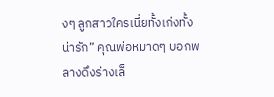งๆ ลูกสาวใครเนี่ยทั้งเก่งทั้งน่ารัก” คุณพ่อหมาดๆ บอกพลางดึงร่างเล็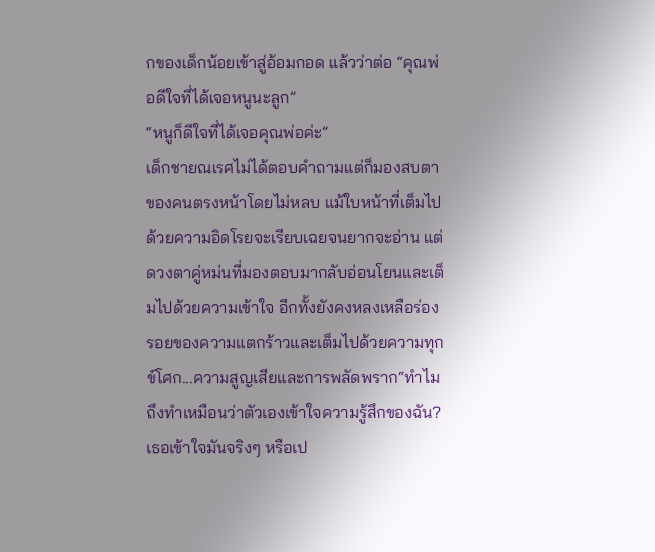กของเด็กน้อยเข้าสู่อ้อมกอด แล้วว่าต่อ “คุณพ่อดีใจที่ได้เจอหนูนะลูก”
“หนูก็ดีใจที่ได้เจอคุณพ่อค่ะ”
เด็กชายณเรศไม่ได้ตอบคำถามแต่ก็มองสบตาของคนตรงหน้าโดยไม่หลบ แม้ใบหน้าที่เต็มไปด้วยความอิดโรยจะเรียบเฉยจนยากจะอ่าน แต่ดวงตาคู่หม่นที่มองตอบมากลับอ่อนโยนและเต็มไปด้วยความเข้าใจ อีกทั้งยังคงหลงเหลือร่องรอยของความแตกร้าวและเต็มไปด้วยความทุกข์โศก...ความสูญเสียและการพลัดพราก“ทำไมถึงทำเหมือนว่าตัวเองเข้าใจความรู้สึกของฉัน? เธอเข้าใจมันจริงๆ หรือเป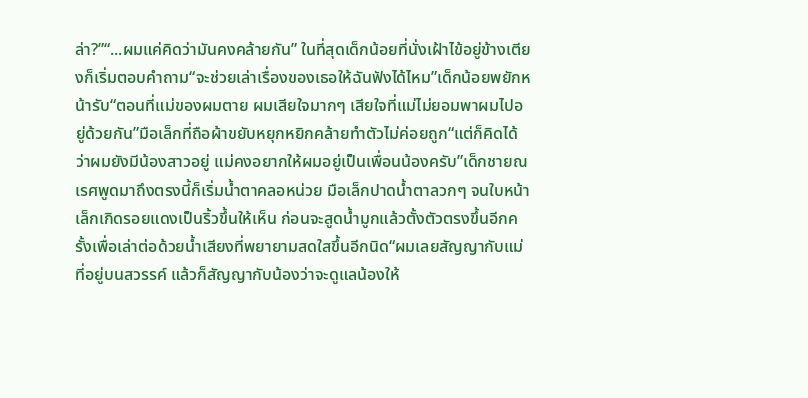ล่า?”“...ผมแค่คิดว่ามันคงคล้ายกัน” ในที่สุดเด็กน้อยที่นั่งเฝ้าไข้อยู่ข้างเตียงก็เริ่มตอบคำถาม“จะช่วยเล่าเรื่องของเธอให้ฉันฟังได้ไหม”เด็กน้อยพยักหน้ารับ“ตอนที่แม่ของผมตาย ผมเสียใจมากๆ เสียใจที่แม่ไม่ยอมพาผมไปอยู่ด้วยกัน”มือเล็กที่ถือผ้าขยับหยุกหยิกคล้ายทำตัวไม่ค่อยถูก“แต่ก็คิดได้ว่าผมยังมีน้องสาวอยู่ แม่คงอยากให้ผมอยู่เป็นเพื่อนน้องครับ”เด็กชายณเรศพูดมาถึงตรงนี้ก็เริ่มน้ำตาคลอหน่วย มือเล็กปาดน้ำตาลวกๆ จนใบหน้าเล็กเกิดรอยแดงเป็นริ้วขึ้นให้เห็น ก่อนจะสูดน้ำมูกแล้วตั้งตัวตรงขึ้นอีกครั้งเพื่อเล่าต่อด้วยน้ำเสียงที่พยายามสดใสขึ้นอีกนิด“ผมเลยสัญญากับแม่ที่อยู่บนสวรรค์ แล้วก็สัญญากับน้องว่าจะดูแลน้องให้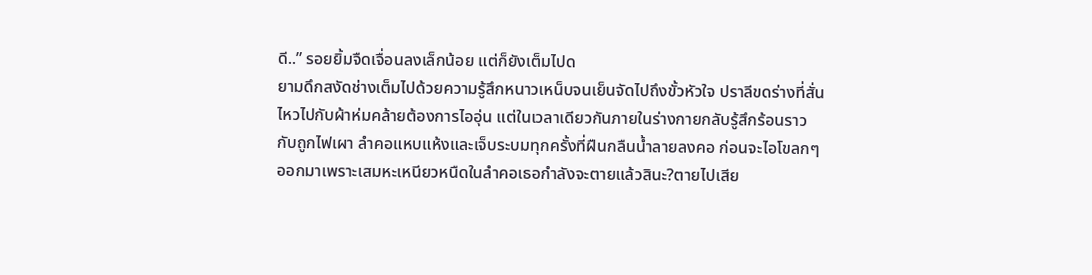ดี..” รอยยิ้มจืดเจื่อนลงเล็กน้อย แต่ก็ยังเต็มไปด
ยามดึกสงัดช่างเต็มไปด้วยความรู้สึกหนาวเหน็บจนเย็นจัดไปถึงขั้วหัวใจ ปราลีขดร่างที่สั่นไหวไปกับผ้าห่มคล้ายต้องการไออุ่น แต่ในเวลาเดียวกันภายในร่างกายกลับรู้สึกร้อนราวกับถูกไฟเผา ลำคอแหบแห้งและเจ็บระบมทุกครั้งที่ฝืนกลืนน้ำลายลงคอ ก่อนจะไอโขลกๆ ออกมาเพราะเสมหะเหนียวหนืดในลำคอเธอกำลังจะตายแล้วสินะ?ตายไปเสีย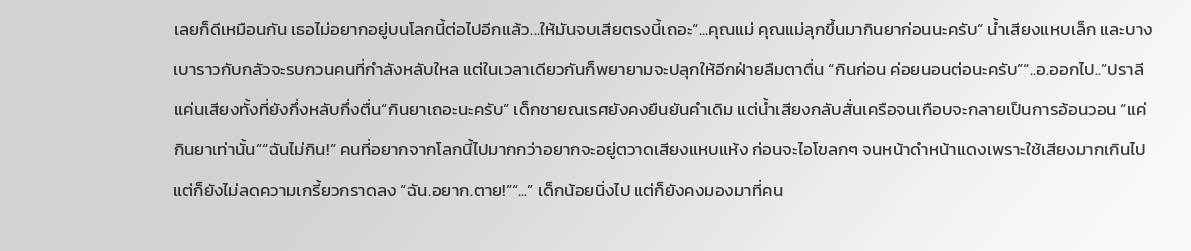เลยก็ดีเหมือนกัน เธอไม่อยากอยู่บนโลกนี้ต่อไปอีกแล้ว...ให้มันจบเสียตรงนี้เถอะ“...คุณแม่ คุณแม่ลุกขึ้นมากินยาก่อนนะครับ” น้ำเสียงแหบเล็ก และบางเบาราวกับกลัวจะรบกวนคนที่กำลังหลับใหล แต่ในเวลาเดียวกันก็พยายามจะปลุกให้อีกฝ่ายลืมตาตื่น “กินก่อน ค่อยนอนต่อนะครับ”“..อ.ออกไป..”ปราลีแค่นเสียงทั้งที่ยังกึ่งหลับกึ่งตื่น“กินยาเถอะนะครับ” เด็กชายณเรศยังคงยืนยันคำเดิม แต่น้ำเสียงกลับสั่นเครือจนเกือบจะกลายเป็นการอ้อนวอน “แค่กินยาเท่านั้น”“ฉันไม่กิน!” คนที่อยากจากโลกนี้ไปมากกว่าอยากจะอยู่ตวาดเสียงแหบแห้ง ก่อนจะไอโขลกๆ จนหน้าดำหน้าแดงเพราะใช้เสียงมากเกินไป แต่ก็ยังไม่ลดความเกรี้ยวกราดลง “ฉัน.อยาก.ตาย!”“...” เด็กน้อยนิ่งไป แต่ก็ยังคงมองมาที่คน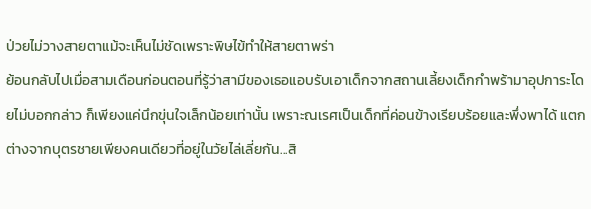ป่วยไม่วางสายตาแม้จะเห็นไม่ชัดเพราะพิษไข้ทำให้สายตาพร่า
ย้อนกลับไปเมื่อสามเดือนก่อนตอนที่รู้ว่าสามีของเธอแอบรับเอาเด็กจากสถานเลี้ยงเด็กกำพร้ามาอุปการะโดยไม่บอกกล่าว ก็เพียงแค่นึกขุ่นใจเล็กน้อยเท่านั้น เพราะณเรศเป็นเด็กที่ค่อนข้างเรียบร้อยและพึ่งพาได้ แตกต่างจากบุตรชายเพียงคนเดียวที่อยู่ในวัยไล่เลี่ยกัน...สิ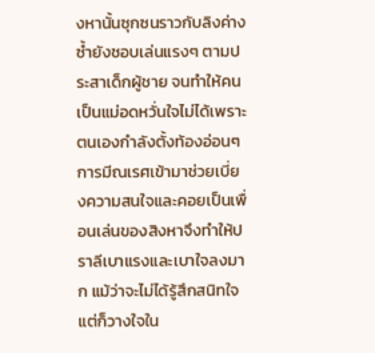งหานั้นซุกซนราวกับลิงค่าง ซ้ำยังชอบเล่นแรงๆ ตามประสาเด็กผู้ชาย จนทำให้คนเป็นแม่อดหวั่นใจไม่ได้เพราะตนเองกำลังตั้งท้องอ่อนๆการมีณเรศเข้ามาช่วยเบี่ยงความสนใจและคอยเป็นเพื่อนเล่นของสิงหาจึงทำให้ปราลีเบาแรงและเบาใจลงมาก แม้ว่าจะไม่ได้รู้สึกสนิทใจ แต่ก็วางใจใน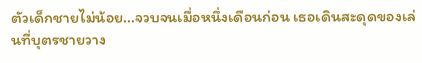ตัวเด็กชายไม่น้อย...จวบจนเมื่อหนึ่งเดือนก่อน เธอเดินสะดุดของเล่นที่บุตรชายวาง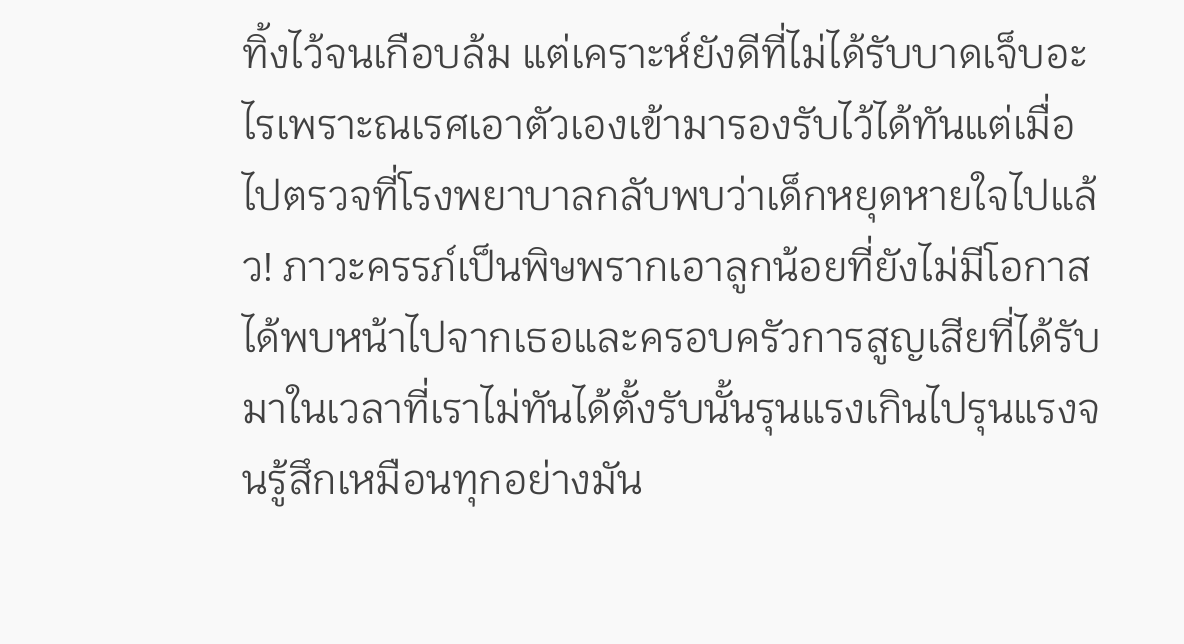ทิ้งไว้จนเกือบล้ม แต่เคราะห์ยังดีที่ไม่ได้รับบาดเจ็บอะไรเพราะณเรศเอาตัวเองเข้ามารองรับไว้ได้ทันแต่เมื่อไปตรวจที่โรงพยาบาลกลับพบว่าเด็กหยุดหายใจไปแล้ว! ภาวะครรภ์เป็นพิษพรากเอาลูกน้อยที่ยังไม่มีโอกาสได้พบหน้าไปจากเธอและครอบครัวการสูญเสียที่ได้รับมาในเวลาที่เราไม่ทันได้ตั้งรับนั้นรุนแรงเกินไปรุนแรงจนรู้สึกเหมือนทุกอย่างมัน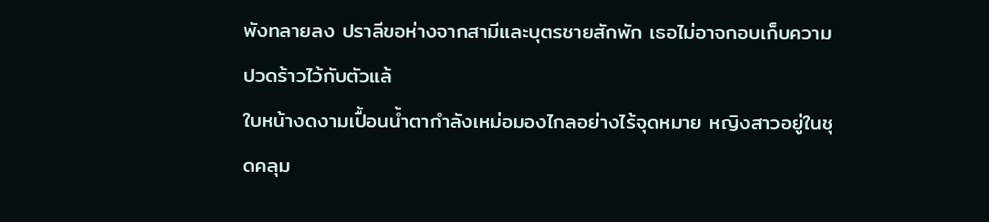พังทลายลง ปราลีขอห่างจากสามีและบุตรชายสักพัก เธอไม่อาจกอบเก็บความปวดร้าวไว้กับตัวแล้
ใบหน้างดงามเปื้อนน้ำตากำลังเหม่อมองไกลอย่างไร้จุดหมาย หญิงสาวอยู่ในชุดคลุม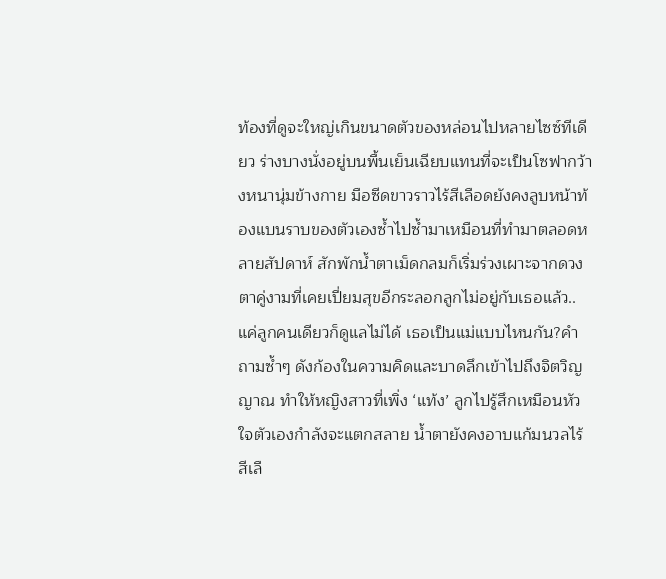ท้องที่ดูจะใหญ่เกินขนาดตัวของหล่อนไปหลายไซซ์ทีเดียว ร่างบางนั่งอยู่บนพื้นเย็นเฉียบแทนที่จะเป็นโซฟากว้างหนานุ่มข้างกาย มือซีดขาวราวไร้สีเลือดยังคงลูบหน้าท้องแบนราบของตัวเองซ้ำไปซ้ำมาเหมือนที่ทำมาตลอดหลายสัปดาห์ สักพักน้ำตาเม็ดกลมก็เริ่มร่วงเผาะจากดวงตาคู่งามที่เคยเปี่ยมสุขอีกระลอกลูกไม่อยู่กับเธอแล้ว..แค่ลูกคนเดียวก็ดูแลไม่ได้ เธอเป็นแม่แบบไหนกัน?คำถามซ้ำๆ ดังก้องในความคิดและบาดลึกเข้าไปถึงจิตวิญญาณ ทำให้หญิงสาวที่เพิ่ง ‘แท้ง’ ลูกไปรู้สึกเหมือนหัวใจตัวเองกำลังจะแตกสลาย น้ำตายังคงอาบแก้มนวลไร้สีเลื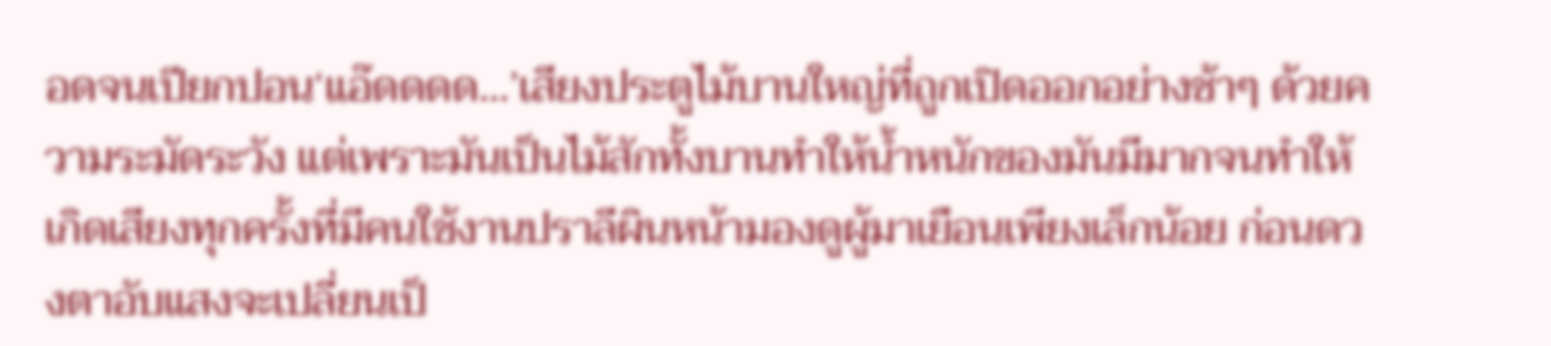อดจนเปียกปอน‘แอ๊ดดดด...’เสียงประตูไม้บานใหญ่ที่ถูกเปิดออกอย่างช้าๆ ด้วยความระมัดระวัง แต่เพราะมันเป็นไม้สักทั้งบานทำให้น้ำหนักของมันมีมากจนทำให้เกิดเสียงทุกครั้งที่มีคนใช้งานปราลีผินหน้ามองดูผู้มาเยือนเพียงเล็กน้อย ก่อนดวงตาอับแสงจะเปลี่ยนเป็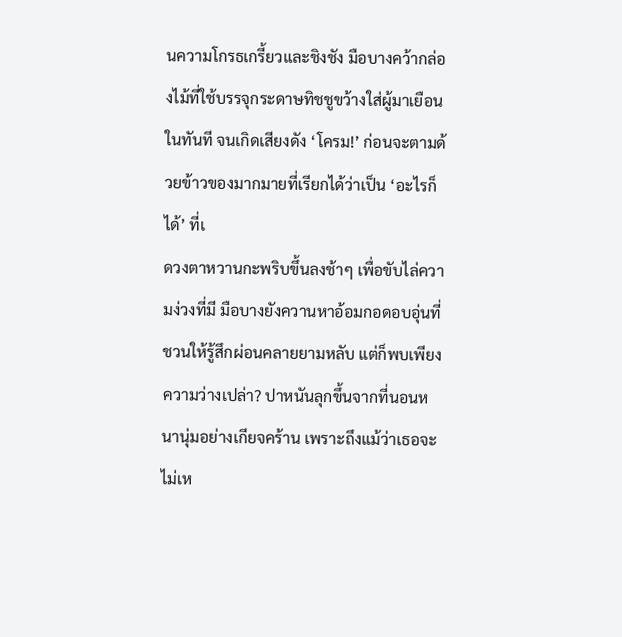นความโกรธเกรี้ยวและชิงชัง มือบางคว้ากล่องไม้ที่ใช้บรรจุกระดาษทิชชูขว้างใส่ผู้มาเยือนในทันที จนเกิดเสียงดัง ‘โครม!’ ก่อนจะตามด้วยข้าวของมากมายที่เรียกได้ว่าเป็น ‘อะไรก็ได้’ ที่เ
ดวงตาหวานกะพริบขึ้นลงช้าๆ เพื่อขับไล่ความง่วงที่มี มือบางยังควานหาอ้อมกอดอบอุ่นที่ชวนให้รู้สึกผ่อนคลายยามหลับ แต่ก็พบเพียงความว่างเปล่า? ปาหนันลุกขึ้นจากที่นอนหนานุ่มอย่างเกียจคร้าน เพราะถึงแม้ว่าเธอจะไม่เห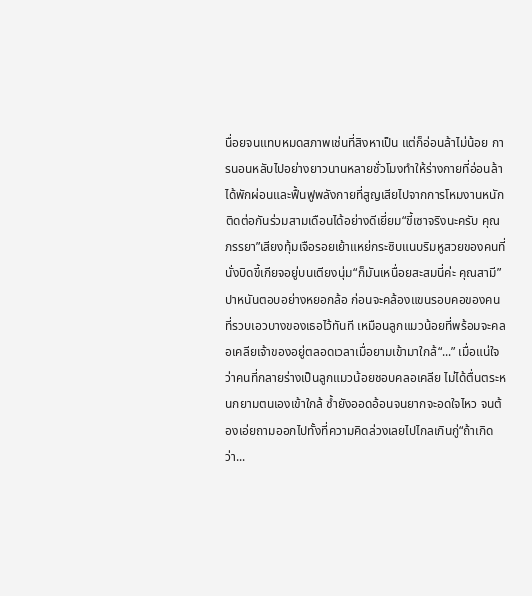นื่อยจนแทบหมดสภาพเช่นที่สิงหาเป็น แต่ก็อ่อนล้าไม่น้อย การนอนหลับไปอย่างยาวนานหลายชั่วโมงทำให้ร่างกายที่อ่อนล้าได้พักผ่อนและฟื้นฟูพลังกายที่สูญเสียไปจากการโหมงานหนักติดต่อกันร่วมสามเดือนได้อย่างดีเยี่ยม“ขี้เซาจริงนะครับ คุณภรรยา”เสียงทุ้มเจือรอยเย้าแหย่กระซิบแนบริมหูสวยของคนที่นั่งบิดขี้เกียจอยู่บนเตียงนุ่ม“ก็มันเหนื่อยสะสมนี่ค่ะ คุณสามี” ปาหนันตอบอย่างหยอกล้อ ก่อนจะคล้องแขนรอบคอของคนที่รวบเอวบางของเธอไว้ทันที เหมือนลูกแมวน้อยที่พร้อมจะคลอเคลียเจ้าของอยู่ตลอดเวลาเมื่อยามเข้ามาใกล้“...” เมื่อแน่ใจว่าคนที่กลายร่างเป็นลูกแมวน้อยชอบคลอเคลีย ไม่ได้ตื่นตระหนกยามตนเองเข้าใกล้ ซ้ำยังออดอ้อนจนยากจะอดใจไหว จนต้องเอ่ยถามออกไปทั้งที่ความคิดล่วงเลยไปไกลเกินกู่“ถ้าเกิดว่า...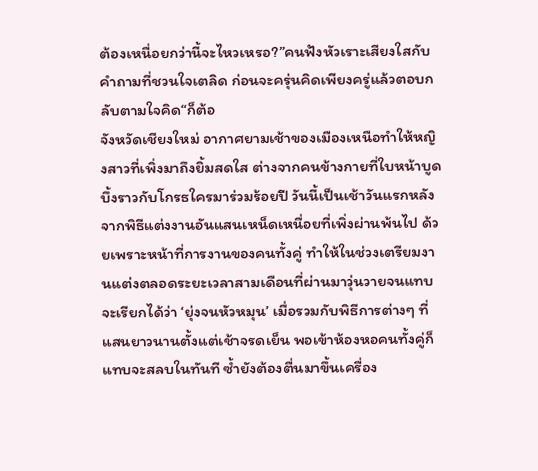ต้องเหนื่อยกว่านี้จะไหวเหรอ?”คนฟังหัวเราะเสียงใสกับคำถามที่ชวนใจเตลิด ก่อนจะครุ่นคิดเพียงครู่แล้วตอบกลับตามใจคิด“ก็ต้อ
จังหวัดเชียงใหม่ อากาศยามเช้าของเมืองเหนือทำให้หญิงสาวที่เพิ่งมาถึงยิ้มสดใส ต่างจากคนข้างกายที่ใบหน้าบูดบึ้งราวกับโกรธใครมาร่วมร้อยปี วันนี้เป็นเช้าวันแรกหลังจากพิธีแต่งงานอันแสนเหน็ดเหนื่อยที่เพิ่งผ่านพ้นไป ด้วยเพราะหน้าที่การงานของคนทั้งคู่ ทำให้ในช่วงเตรียมงานแต่งตลอดระยะเวลาสามเดือนที่ผ่านมาวุ่นวายจนแทบจะเรียกได้ว่า ‘ยุ่งจนหัวหมุน’ เมื่อรวมกับพิธีการต่างๆ ที่แสนยาวนานตั้งแต่เช้าจรดเย็น พอเข้าห้องหอคนทั้งคู่ก็แทบจะสลบในทันที ซ้ำยังต้องตื่นมาขึ้นเครื่อง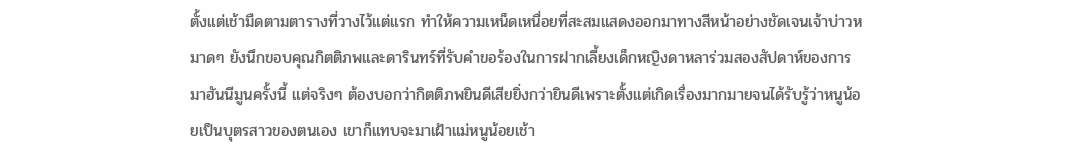ตั้งแต่เช้ามืดตามตารางที่วางไว้แต่แรก ทำให้ความเหน็ดเหนื่อยที่สะสมแสดงออกมาทางสีหน้าอย่างชัดเจนเจ้าบ่าวหมาดๆ ยังนึกขอบคุณกิตติภพและดารินทร์ที่รับคำขอร้องในการฝากเลี้ยงเด็กหญิงดาหลาร่วมสองสัปดาห์ของการมาฮันนีมูนครั้งนี้ แต่จริงๆ ต้องบอกว่ากิตติภพยินดีเสียยิ่งกว่ายินดีเพราะตั้งแต่เกิดเรื่องมากมายจนได้รับรู้ว่าหนูน้อยเป็นบุตรสาวของตนเอง เขาก็แทบจะมาเฝ้าแม่หนูน้อยเช้า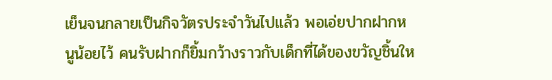เย็นจนกลายเป็นกิจวัตรประจำวันไปแล้ว พอเอ่ยปากฝากหนูน้อยไว้ คนรับฝากก็ยิ้มกว้างราวกับเด็กที่ได้ของขวัญชิ้นให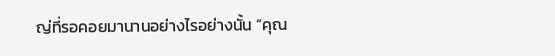ญ่ที่รอคอยมานานอย่างไรอย่างนั้น “คุณ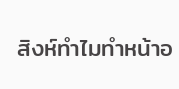สิงห์ทำไมทำหน้าอ